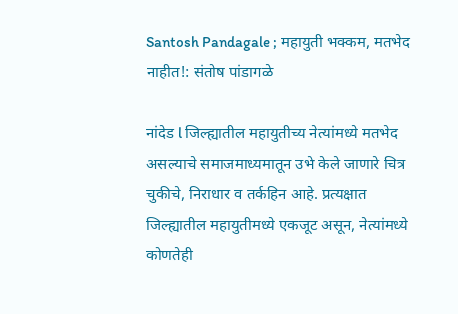Santosh Pandagale ; महायुती भक्कम, मतभेद नाहीत!: संतोष पांडागळे

नांदेड l जिल्ह्यातील महायुतीच्य नेत्यांमध्ये मतभेद असल्याचे समाजमाध्यमातून उभे केले जाणारे चित्र चुकीचे, निराधार व तर्कहिन आहे. प्रत्यक्षात जिल्ह्यातील महायुतीमध्ये एकजूट असून, नेत्यांमध्ये कोणतेही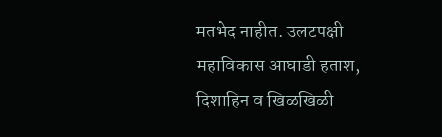मतभेद नाहीत. उलटपक्षी महाविकास आघाडी हताश, दिशाहिन व खिळखिळी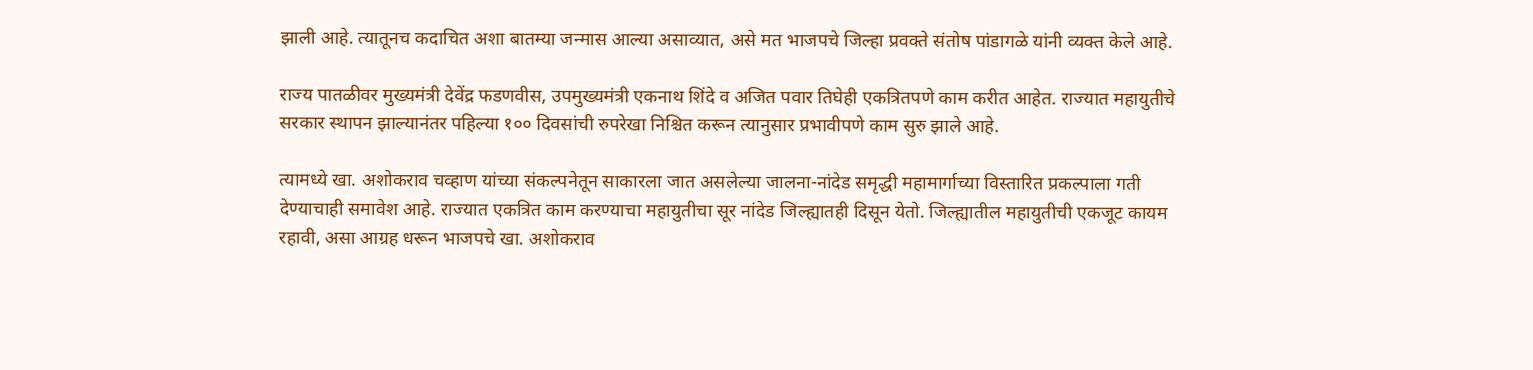झाली आहे. त्यातूनच कदाचित अशा बातम्या जन्मास आल्या असाव्यात, असे मत भाजपचे जिल्हा प्रवक्ते संतोष पांडागळे यांनी व्यक्त केले आहे.

राज्य पातळीवर मुख्यमंत्री देवेंद्र फडणवीस, उपमुख्यमंत्री एकनाथ शिंदे व अजित पवार तिघेही एकत्रितपणे काम करीत आहेत. राज्यात महायुतीचे सरकार स्थापन झाल्यानंतर पहिल्या १०० दिवसांची रुपरेखा निश्चित करून त्यानुसार प्रभावीपणे काम सुरु झाले आहे.

त्यामध्ये खा. अशोकराव चव्हाण यांच्या संकल्पनेतून साकारला जात असलेल्या जालना-नांदेड समृद्धी महामार्गाच्या विस्तारित प्रकल्पाला गती देण्याचाही समावेश आहे. राज्यात एकत्रित काम करण्याचा महायुतीचा सूर नांदेड जिल्ह्यातही दिसून येतो. जिल्ह्यातील महायुतीची एकजूट कायम रहावी, असा आग्रह धरून भाजपचे खा. अशोकराव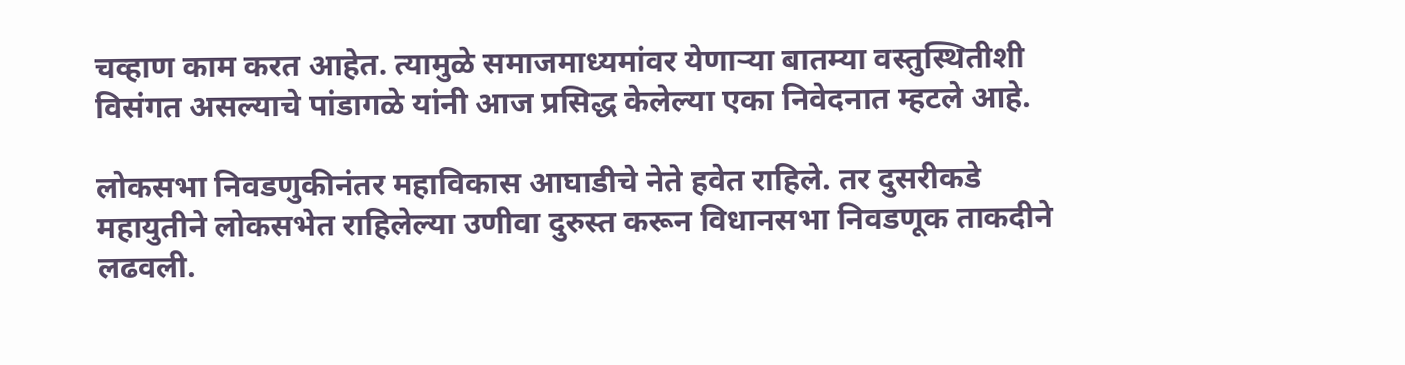चव्हाण काम करत आहेत. त्यामुळे समाजमाध्यमांवर येणाऱ्या बातम्या वस्तुस्थितीशी विसंगत असल्याचे पांडागळे यांनी आज प्रसिद्ध केलेल्या एका निवेदनात म्हटले आहे.

लोकसभा निवडणुकीनंतर महाविकास आघाडीचे नेते हवेत राहिले. तर दुसरीकडे महायुतीने लोकसभेत राहिलेल्या उणीवा दुरुस्त करून विधानसभा निवडणूक ताकदीने लढवली.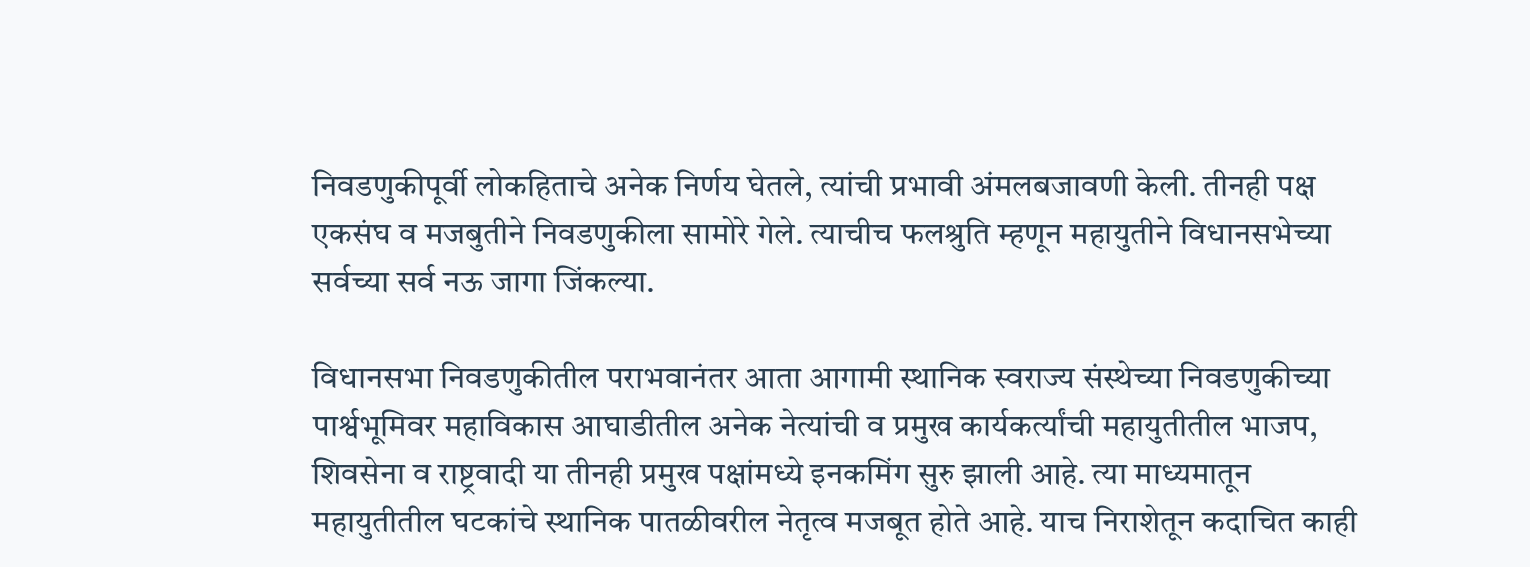निवडणुकीपूर्वी लोकहिताचे अनेक निर्णय घेतले, त्यांची प्रभावी अंमलबजावणी केली. तीनही पक्ष एकसंघ व मजबुतीने निवडणुकीला सामोरे गेले. त्याचीच फलश्रुति म्हणून महायुतीने विधानसभेच्या सर्वच्या सर्व नऊ जागा जिंकल्या.

विधानसभा निवडणुकीतील पराभवानंतर आता आगामी स्थानिक स्वराज्य संस्थेच्या निवडणुकीच्या पार्श्वभूमिवर महाविकास आघाडीतील अनेक नेत्यांची व प्रमुख कार्यकर्त्यांची महायुतीतील भाजप, शिवसेना व राष्ट्रवादी या तीनही प्रमुख पक्षांमध्ये इनकमिंग सुरु झाली आहे. त्या माध्यमातून महायुतीतील घटकांचे स्थानिक पातळीवरील नेतृत्व मजबूत होते आहे. याच निराशेतून कदाचित काही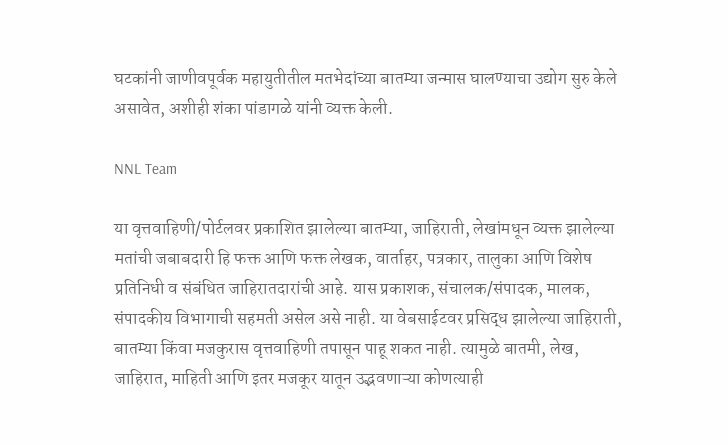घटकांनी जाणीवपूर्वक महायुतीतील मतभेदांच्या बातम्या जन्मास घालण्याचा उद्योग सुरु केले असावेत, अशीही शंका पांडागळे यांनी व्यक्त केली.

NNL Team

या वृत्तवाहिणी/पोर्टलवर प्रकाशित झालेल्या बातम्या, जाहिराती, लेखांमधून व्यक्त झालेल्या मतांची जबाबदारी हि फक्त आणि फक्त लेखक, वार्ताहर, पत्रकार, तालुका आणि विशेष प्रतिनिधी व संबंधित जाहिरातदारांची आहे. यास प्रकाशक, संचालक/संपादक, मालक, संपादकीय विभागाची सहमती असेल असे नाही. या वेबसाईटवर प्रसिद्ध झालेल्या जाहिराती, बातम्या किंवा मजकुरास वृत्तवाहिणी तपासून पाहू शकत नाही. त्यामुळे बातमी, लेख, जाहिरात, माहिती आणि इतर मजकूर यातून उद्भवणाऱ्या कोणत्याही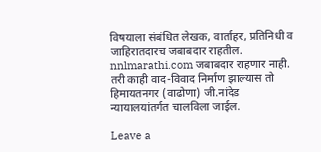विषयाला संबंधित लेखक, वार्ताहर, प्रतिनिधी व जाहिरातदारच जबाबदार राहतील. nnlmarathi.com जबाबदार राहणार नाही. तरी काही वाद-विवाद निर्माण झाल्यास तो हिमायतनगर (वाढोणा) जी.नांदेड न्यायालयांतर्गत चालविला जाईल.

Leave a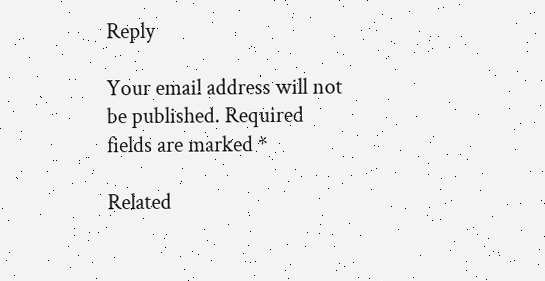Reply

Your email address will not be published. Required fields are marked *

Related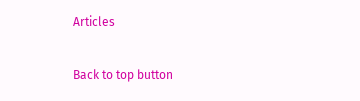Articles

Back to top button